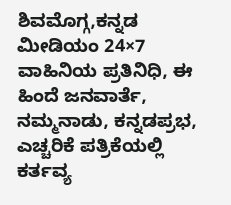ಶಿವಮೊಗ್ಗ,ಕನ್ನಡ ಮೀಡಿಯಂ 24×7 ವಾಹಿನಿಯ ಪ್ರತಿನಿಧಿ, ಈ ಹಿಂದೆ ಜನವಾರ್ತೆ, ನಮ್ಮನಾಡು, ಕನ್ನಡಪ್ರಭ, ಎಚ್ಚರಿಕೆ ಪತ್ರಿಕೆಯಲ್ಲಿ ಕರ್ತವ್ಯ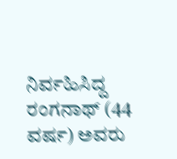ನಿರ್ವಹಿಸಿದ್ದ ರಂಗನಾಥ್ (44 ವರ್ಷ) ಅವರು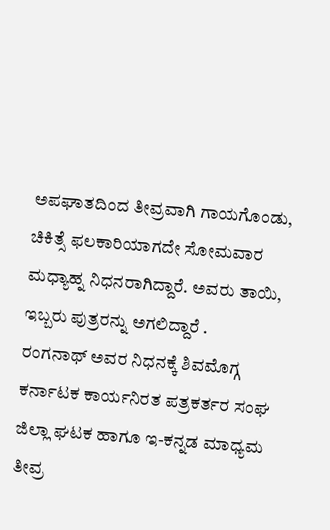ಅಪಘಾತದಿಂದ ತೀವ್ರವಾಗಿ ಗಾಯಗೊಂಡು, ಚಿಕಿತ್ಸೆ ಫಲಕಾರಿಯಾಗದೇ ಸೋಮವಾರ ಮಧ್ಯಾಹ್ನ ನಿಧನರಾಗಿದ್ದಾರೆ. ಅವರು ತಾಯಿ, ಇಬ್ಬರು ಪುತ್ರರನ್ನು ಅಗಲಿದ್ದಾರೆ .
ರಂಗನಾಥ್ ಅವರ ನಿಧನಕ್ಕೆ ಶಿವಮೊಗ್ಗ ಕರ್ನಾಟಕ ಕಾರ್ಯನಿರತ ಪತ್ರಕರ್ತರ ಸಂಘ ಜಿಲ್ಲಾ ಘಟಕ ಹಾಗೂ ಇ-ಕನ್ನಡ ಮಾಧ್ಯಮ ತೀವ್ರ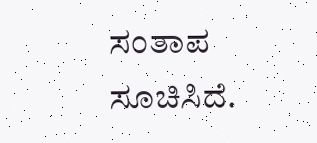ಸಂತಾಪ ಸೂಚಿಸಿದೆ.